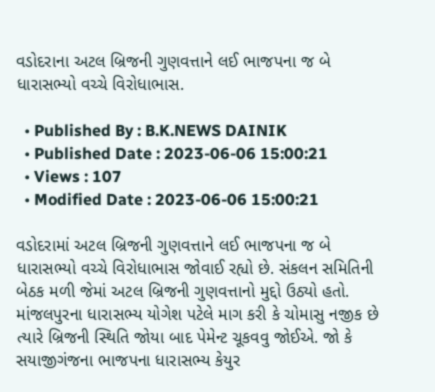વડોદરાના અટલ બ્રિજની ગુણવત્તાને લઈ ભાજપના જ બે ધારાસભ્યો વચ્ચે વિરોધાભાસ.

  • Published By : B.K.NEWS DAINIK
  • Published Date : 2023-06-06 15:00:21
  • Views : 107
  • Modified Date : 2023-06-06 15:00:21

વડોદરામાં અટલ બ્રિજની ગુણવત્તાને લઈ ભાજપના જ બે ધારાસભ્યો વચ્ચે વિરોધાભાસ જોવાઈ રહ્યો છે. સંકલન સમિતિની બેઠક મળી જેમાં અટલ બ્રિજની ગુણવત્તાનો મુદ્દો ઉઠ્યો હતો. માંજલપુરના ધારાસભ્ય યોગેશ પટેલે માગ કરી કે ચોમાસુ નજીક છે ત્યારે બ્રિજની સ્થિતિ જોયા બાદ પેમેન્ટ ચૂકવવુ જોઈએ. જો કે સયાજીગંજના ભાજપના ધારાસભ્ય કેયુર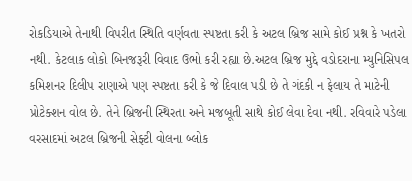રોકડિયાએ તેનાથી વિપરીત સ્થિતિ વર્ણવતા સ્પષ્ટતા કરી કે અટલ બ્રિજ સામે કોઈ પ્રશ્ન કે ખતરો નથી. કેટલાક લોકો બિનજરૂરી વિવાદ ઉભો કરી રહ્યા છે.અટલ બ્રિજ મુદ્દે વડોદરાના મ્યુનિસિપલ કમિશનર દિલીપ રાણાએ પણ સ્પષ્ટતા કરી કે જે દિવાલ પડી છે તે ગંદકી ન ફેલાય તે માટેની પ્રોટેક્શન વોલ છે. તેને બ્રિજની સ્થિરતા અને મજબૂતી સાથે કોઈ લેવા દેવા નથી. રવિવારે પડેલા વરસાદમાં અટલ બ્રિજની સેફ્ટી વોલના બ્લોક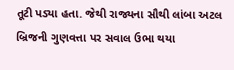તૂટી પડ્યા હતા. જેથી રાજ્યના સૌથી લાંબા અટલ બ્રિજની ગુણવત્તા પર સવાલ ઉભા થયા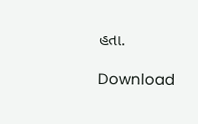હતા.

Download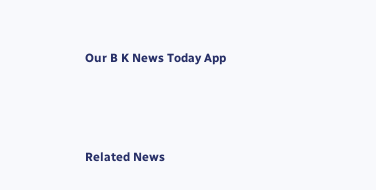Our B K News Today App



Related News